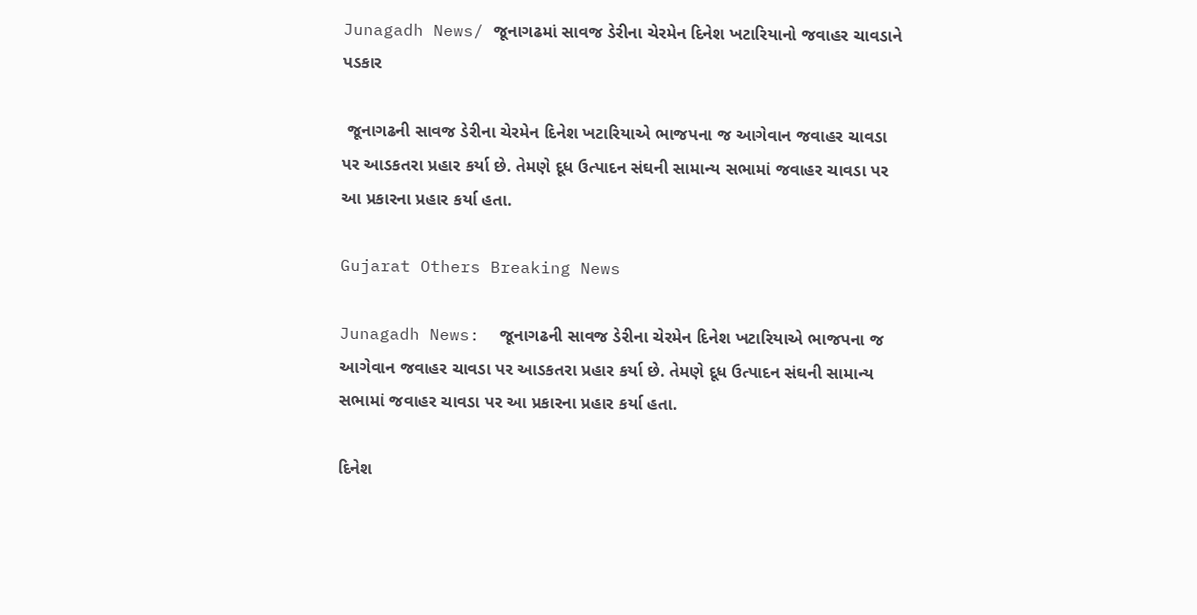Junagadh News/ જૂનાગઢમાં સાવજ ડેરીના ચેરમેન દિનેશ ખટારિયાનો જવાહર ચાવડાને પડકાર

 જૂનાગઢની સાવજ ડેરીના ચેરમેન દિનેશ ખટારિયાએ ભાજપના જ આગેવાન જવાહર ચાવડા પર આડકતરા પ્રહાર કર્યા છે. તેમણે દૂધ ઉત્પાદન સંઘની સામાન્ય સભામાં જવાહર ચાવડા પર આ પ્રકારના પ્રહાર કર્યા હતા.

Gujarat Others Breaking News

Junagadh News:  જૂનાગઢની સાવજ ડેરીના ચેરમેન દિનેશ ખટારિયાએ ભાજપના જ આગેવાન જવાહર ચાવડા પર આડકતરા પ્રહાર કર્યા છે. તેમણે દૂધ ઉત્પાદન સંઘની સામાન્ય સભામાં જવાહર ચાવડા પર આ પ્રકારના પ્રહાર કર્યા હતા.

દિનેશ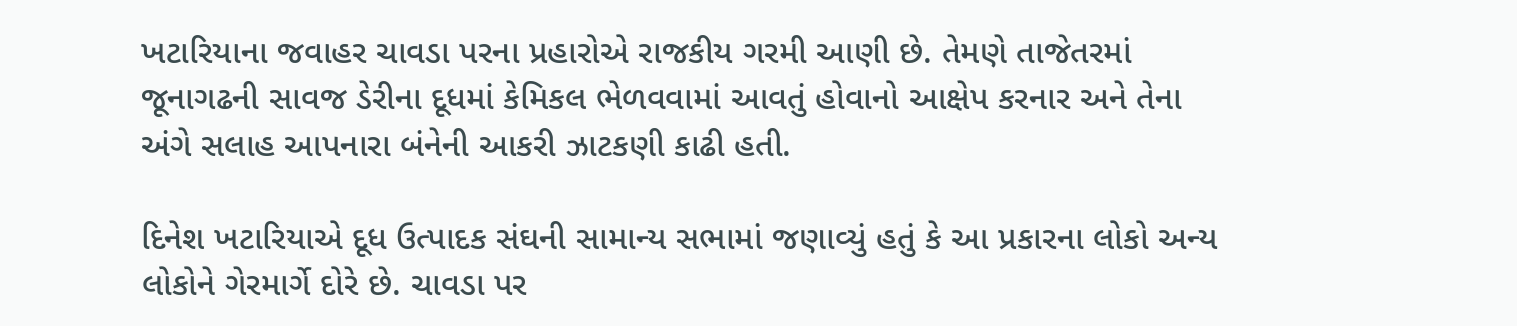ખટારિયાના જવાહર ચાવડા પરના પ્રહારોએ રાજકીય ગરમી આણી છે. તેમણે તાજેતરમાં જૂનાગઢની સાવજ ડેરીના દૂધમાં કેમિકલ ભેળવવામાં આવતું હોવાનો આક્ષેપ કરનાર અને તેના અંગે સલાહ આપનારા બંનેની આકરી ઝાટકણી કાઢી હતી.

દિનેશ ખટારિયાએ દૂધ ઉત્પાદક સંઘની સામાન્ય સભામાં જણાવ્યું હતું કે આ પ્રકારના લોકો અન્ય લોકોને ગેરમાર્ગે દોરે છે. ચાવડા પર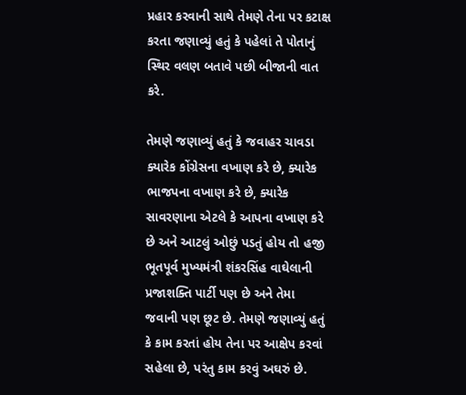પ્રહાર કરવાની સાથે તેમણે તેના પર કટાક્ષ કરતા જણાવ્યું હતું કે પહેલાં તે પોતાનું સ્થિર વલણ બતાવે પછી બીજાની વાત કરે.

તેમણે જણાવ્યું હતું કે જવાહર ચાવડા ક્યારેક કોંગ્રેસના વખાણ કરે છે, ક્યારેક ભાજપના વખાણ કરે છે, ક્યારેક સાવરણાના એટલે કે આપના વખાણ કરે છે અને આટલું ઓછું પડતું હોય તો હજી ભૂતપૂર્વ મુખ્યમંત્રી શંકરસિંહ વાઘેલાની પ્રજાશક્તિ પાર્ટી પણ છે અને તેમા જવાની પણ છૂટ છે. તેમણે જણાવ્યું હતું કે કામ કરતાં હોય તેના પર આક્ષેપ કરવાં સહેલા છે, પરંતુ કામ કરવું અઘરું છે.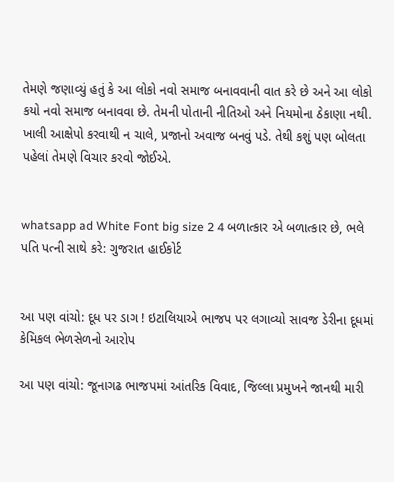તેમણે જણાવ્યું હતું કે આ લોકો નવો સમાજ બનાવવાની વાત કરે છે અને આ લોકો કયો નવો સમાજ બનાવવા છે. તેમની પોતાની નીતિઓ અને નિયમોના ઠેકાણા નથી. ખાલી આક્ષેપો કરવાથી ન ચાલે, પ્રજાનો અવાજ બનવું પડે. તેથી કશું પણ બોલતા પહેલાં તેમણે વિચાર કરવો જોઈએ.


whatsapp ad White Font big size 2 4 બળાત્કાર એ બળાત્કાર છે, ભલે પતિ પત્ની સાથે કરે: ગુજરાત હાઈકોર્ટ


આ પણ વાંચો: દૂધ પર ડાગ ! ઇટાલિયાએ ભાજપ પર લગાવ્યો સાવજ ડેરીના દૂધમાં કેમિકલ ભેળસેળનો આરોપ

આ પણ વાંચો: જૂનાગઢ ભાજપમાં આંતરિક વિવાદ, જિલ્લા પ્રમુખને જાનથી મારી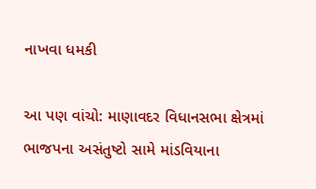નાખવા ધમકી

આ પણ વાંચો: માણાવદર વિધાનસભા ક્ષેત્રમાં ભાજપના અસંતુષ્ટો સામે માંડવિયાના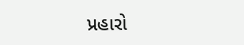પ્રહારો